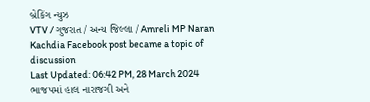બ્રેકિંગ ન્યુઝ
VTV / ગુજરાત / અન્ય જિલ્લા / Amreli MP Naran Kachdia Facebook post became a topic of discussion
Last Updated: 06:42 PM, 28 March 2024
ભાજપમાં હાલ નારાજગી અને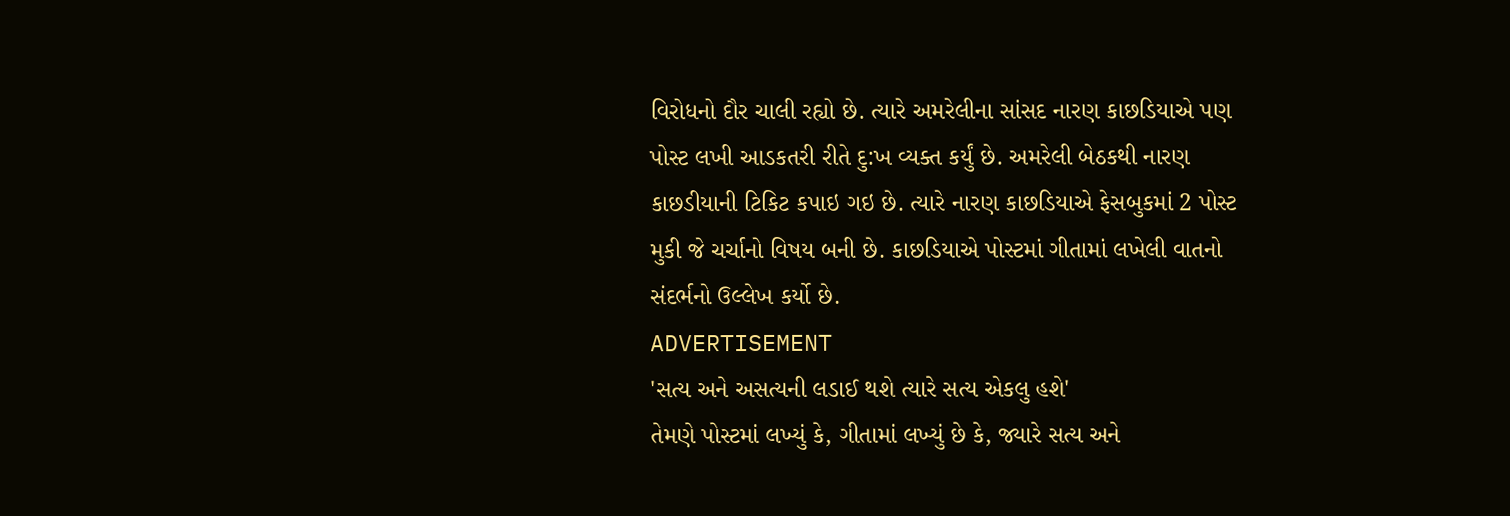વિરોધનો દૌર ચાલી રહ્યો છે. ત્યારે અમરેલીના સાંસદ નારણ કાછડિયાએ પણ પોસ્ટ લખી આડકતરી રીતે દુ:ખ વ્યક્ત કર્યું છે. અમરેલી બેઠકથી નારણ કાછડીયાની ટિકિટ કપાઇ ગઇ છે. ત્યારે નારણ કાછડિયાએ ફેસબુકમાં 2 પોસ્ટ મુકી જે ચર્ચાનો વિષય બની છે. કાછડિયાએ પોસ્ટમાં ગીતામાં લખેલી વાતનો સંદર્ભનો ઉલ્લેખ કર્યો છે.
ADVERTISEMENT
'સત્ય અને અસત્યની લડાઈ થશે ત્યારે સત્ય એકલુ હશે'
તેમણે પોસ્ટમાં લખ્યું કે, ગીતામાં લખ્યું છે કે, જ્યારે સત્ય અને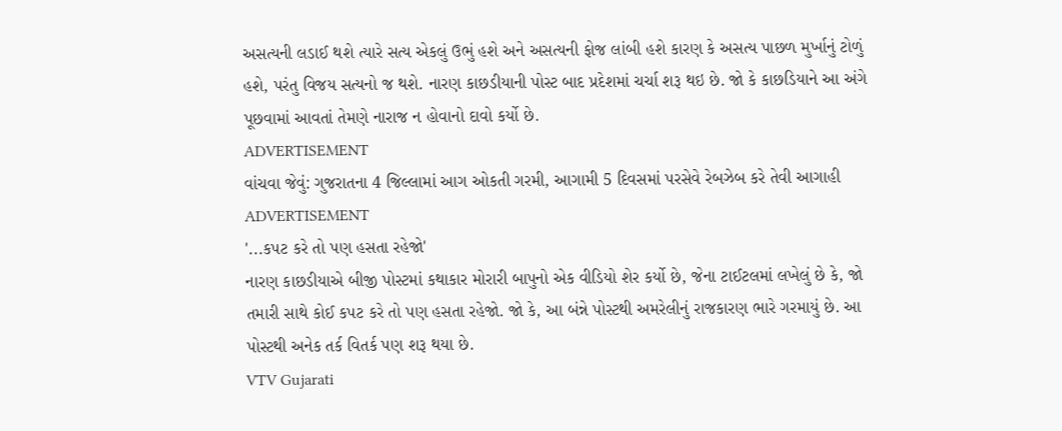અસત્યની લડાઈ થશે ત્યારે સત્ય એકલું ઉભું હશે અને અસત્યની ફોજ લાંબી હશે કારણ કે અસત્ય પાછળ મુર્ખાનું ટોળું હશે, પરંતુ વિજય સત્યનો જ થશે. નારણ કાછડીયાની પોસ્ટ બાદ પ્રદેશમાં ચર્ચા શરૂ થઇ છે. જો કે કાછડિયાને આ અંગે પૂછવામાં આવતાં તેમણે નારાજ ન હોવાનો દાવો કર્યો છે.
ADVERTISEMENT
વાંચવા જેવું: ગુજરાતના 4 જિલ્લામાં આગ ઓકતી ગરમી, આગામી 5 દિવસમાં પરસેવે રેબઝેબ કરે તેવી આગાહી
ADVERTISEMENT
'...કપટ કરે તો પણ હસતા રહેજો'
નારણ કાછડીયાએ બીજી પોસ્ટમાં કથાકાર મોરારી બાપુનો એક વીડિયો શેર કર્યો છે, જેના ટાઈટલમાં લખેલું છે કે, જો તમારી સાથે કોઈ કપટ કરે તો પણ હસતા રહેજો. જો કે, આ બંન્ને પોસ્ટથી અમરેલીનું રાજકારણ ભારે ગરમાયું છે. આ પોસ્ટથી અનેક તર્ક વિતર્ક પણ શરૂ થયા છે.
VTV Gujarati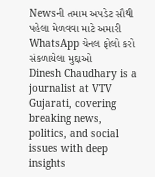Newsની તમામ અપડેટ સૌથી પહેલા મેળવવા માટે અમારી WhatsApp ચેનલ ફોલો કરો
સંકળાયેલા મુદ્દાઓ
Dinesh Chaudhary is a journalist at VTV Gujarati, covering breaking news, politics, and social issues with deep insights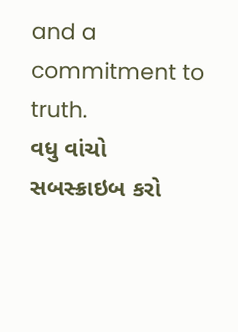and a commitment to truth.
વધુ વાંચો
સબસ્ક્રાઇબ કરો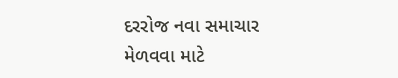દરરોજ નવા સમાચાર મેળવવા માટે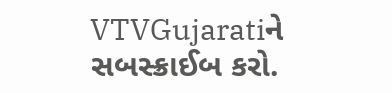VTVGujaratiને સબસ્ક્રાઈબ કરો.